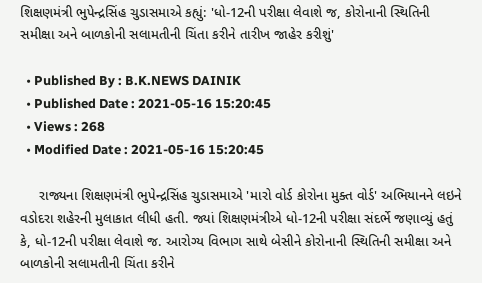શિક્ષણમંત્રી ભુપેન્દ્રસિંહ ચુડાસમાએ કહ્યું: 'ધો-12ની પરીક્ષા લેવાશે જ, કોરોનાની સ્થિતિની સમીક્ષા અને બાળકોની સલામતીની ચિંતા કરીને તારીખ જાહેર કરીશું'

  • Published By : B.K.NEWS DAINIK
  • Published Date : 2021-05-16 15:20:45
  • Views : 268
  • Modified Date : 2021-05-16 15:20:45

     રાજ્યના શિક્ષણમંત્રી ભુપેન્દ્રસિંહ ચુડાસમાએ 'મારો વોર્ડ કોરોના મુક્ત વોર્ડ' અભિયાનને લઇને વડોદરા શહેરની મુલાકાત લીધી હતી. જ્યાં શિક્ષણમંત્રીએ ધો-12ની પરીક્ષા સંદર્ભે જણાવ્યું હતું કે, ધો-12ની પરીક્ષા લેવાશે જ. આરોગ્ય વિભાગ સાથે બેસીને કોરોનાની સ્થિતિની સમીક્ષા અને બાળકોની સલામતીની ચિંતા કરીને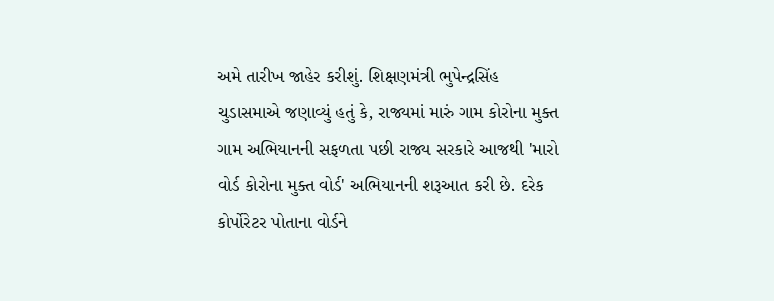અમે તારીખ જાહેર કરીશું. શિક્ષણમંત્રી ભુપેન્દ્રસિંહ ચુડાસમાએ જણાવ્યું હતું કે, રાજ્યમાં મારું ગામ કોરોના મુક્ત ગામ અભિયાનની સફળતા પછી રાજ્ય સરકારે આજથી 'મારો વોર્ડ કોરોના મુક્ત વોર્ડ' અભિયાનની શરૂઆત કરી છે. દરેક કોર્પોરેટર પોતાના વોર્ડને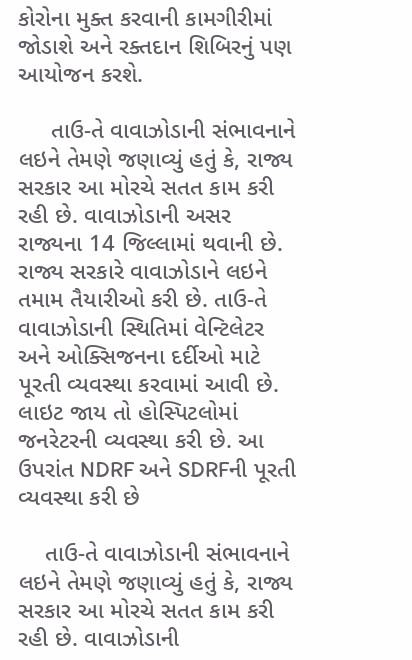કોરોના મુક્ત કરવાની કામગીરીમાં જોડાશે અને રક્તદાન શિબિરનું પણ આયોજન કરશે.

     તાઉ-તે વાવાઝોડાની સંભાવનાને લઇને તેમણે જણાવ્યું હતું કે, રાજ્ય સરકાર આ મોરચે સતત કામ કરી રહી છે. વાવાઝોડાની અસર રાજ્યના 14 જિલ્લામાં થવાની છે. રાજ્ય સરકારે વાવાઝોડાને લઇને તમામ તૈયારીઓ કરી છે. તાઉ-તે વાવાઝોડાની સ્થિતિમાં વેન્ટિલેટર અને ઓક્સિજનના દર્દીઓ માટે પૂરતી વ્યવસ્થા કરવામાં આવી છે. લાઇટ જાય તો હોસ્પિટલોમાં જનરેટરની વ્યવસ્થા કરી છે. આ ઉપરાંત NDRF અને SDRFની પૂરતી વ્યવસ્થા કરી છે

    તાઉ-તે વાવાઝોડાની સંભાવનાને લઇને તેમણે જણાવ્યું હતું કે, રાજ્ય સરકાર આ મોરચે સતત કામ કરી રહી છે. વાવાઝોડાની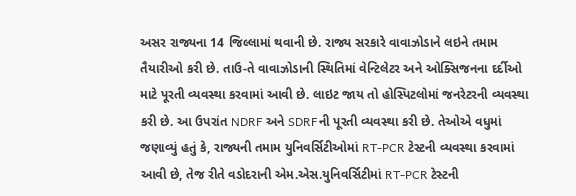અસર રાજ્યના 14 જિલ્લામાં થવાની છે. રાજ્ય સરકારે વાવાઝોડાને લઇને તમામ તૈયારીઓ કરી છે. તાઉ-તે વાવાઝોડાની સ્થિતિમાં વેન્ટિલેટર અને ઓક્સિજનના દર્દીઓ માટે પૂરતી વ્યવસ્થા કરવામાં આવી છે. લાઇટ જાય તો હોસ્પિટલોમાં જનરેટરની વ્યવસ્થા કરી છે. આ ઉપરાંત NDRF અને SDRFની પૂરતી વ્યવસ્થા કરી છે. તેઓએ વધુમાં જણાવ્યું હતું કે, રાજ્યની તમામ યુનિવર્સિટીઓમાં RT-PCR ટેસ્ટની વ્યવસ્થા કરવામાં આવી છે, તેજ રીતે વડોદરાની એમ.એસ.યુનિવર્સિટીમાં RT-PCR ટેસ્ટની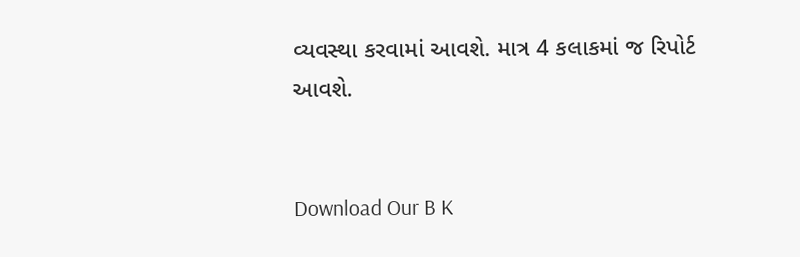વ્યવસ્થા કરવામાં આવશે. માત્ર 4 કલાકમાં જ રિપોર્ટ આવશે.


Download Our B K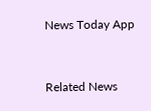News Today App



Related News